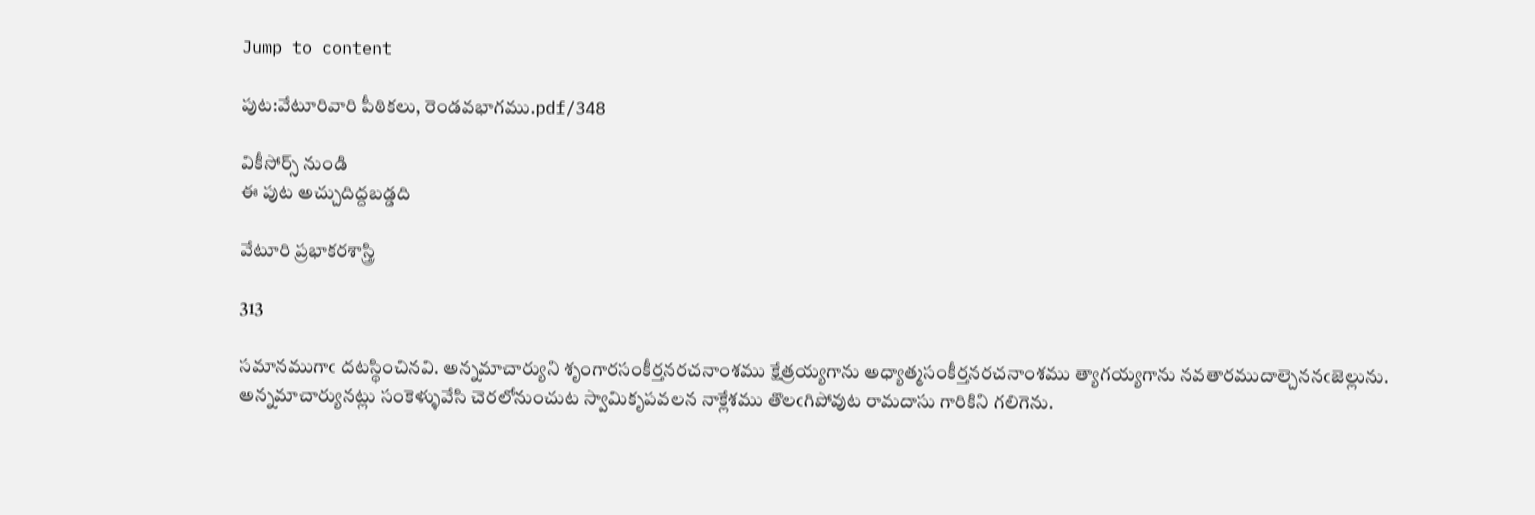Jump to content

పుట:వేటూరివారి పీఠికలు, రెండవభాగము.pdf/348

వికీసోర్స్ నుండి
ఈ పుట అచ్చుదిద్దబడ్డది

వేటూరి ప్రభాకరశాస్త్రి

313

సమానముగాఁ దటస్థించినవి. అన్నమాచార్యుని శృంగారసంకీర్తనరచనాంశము క్షేత్రయ్యగాను అధ్యాత్మసంకీర్తనరచనాంశము త్యాగయ్యగాను నవతారముదాల్చెననఁజెల్లును. అన్నమాచార్యునట్లు సంకెళ్ళువేసి చెరలోనుంచుట స్వామికృపవలన నాక్లేశము తొలఁగిపోవుట రామదాసు గారికిని గలిగెను.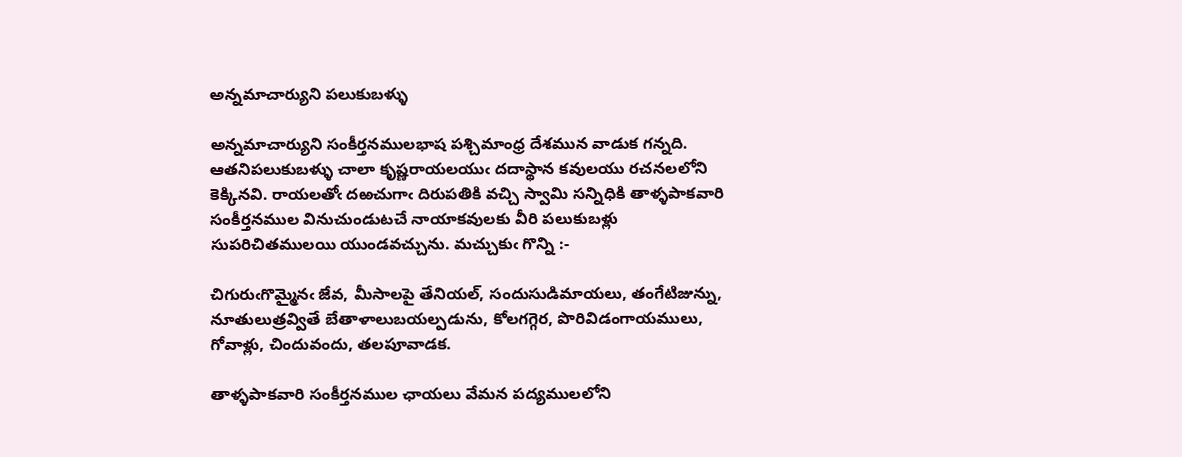అన్నమాచార్యుని పలుకుబళ్ళు

అన్నమాచార్యుని సంకీర్తనములభాష పశ్చిమాంధ్ర దేశమున వాడుక గన్నది. ఆతనిపలుకుబళ్ళు చాలా కృష్ణరాయలయుఁ దదాస్థాన కవులయు రచనలలోని కెక్కినవి. రాయలతోఁ దఱచుగాఁ దిరుపతికి వచ్చి స్వామి సన్నిధికి తాళ్ళపాకవారి సంకీర్తనముల వినుచుండుటచే నాయాకవులకు వీరి పలుకుబళ్లు సుపరిచితములయి యుండవచ్చును. మచ్చుకుఁ గొన్ని :-

చిగురుఁగొమ్మైనఁ జేవ, మీసాలపై తేనియల్, సందుసుడిమాయలు, తంగేటిజున్ను, నూతులుత్రవ్వితే బేతాళాలుబయల్పడును, కోలగగ్గెర, పొరివిడంగాయములు, గోవాళ్లు, చిందువందు, తలపూవాడక.

తాళ్ళపాకవారి సంకీర్తనముల ఛాయలు వేమన పద్యములలోని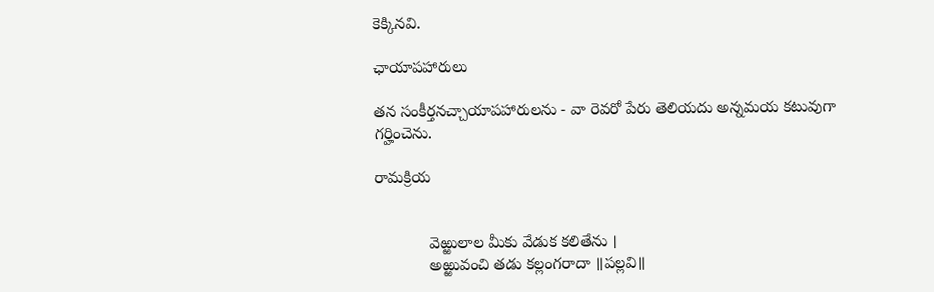కెక్కినవి.

ఛాయాపహారులు

తన సంకీర్తనచ్చాయాపహారులను - వా రెవరో పేరు తెలియదు అన్నమయ కటువుగా గర్హించెను.

రామక్రియ


            వెఱ్ఱులాల మీకు వేడుక కలితేను ।
            అఱ్ఱువంచి తడు కల్లంగరాదా ॥పల్లవి॥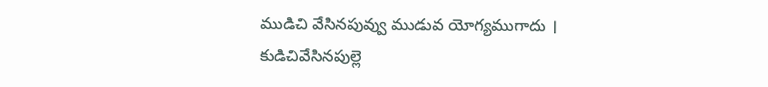ముడిచి వేసినపువ్వు ముడువ యోగ్యముగాదు ।
కుడిచివేసినపుల్లె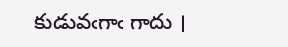కుడువఁగాఁ గాదు ।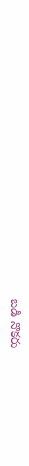బడి నొకరు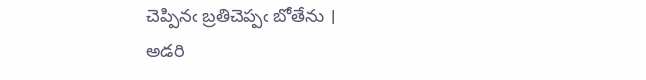చెప్పినఁ బ్రతిచెప్పఁ బోతేను ।
అడరి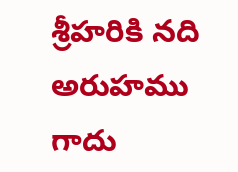శ్రీహరికి నది అరుహము గాదు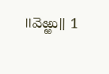॥వెఱ్ఱు॥ 1